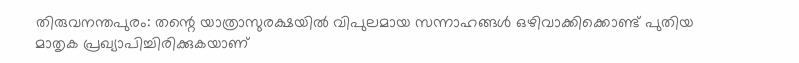തിരുവനന്തപുരം: തന്റെ യാത്രാസുരക്ഷയിൽ വിപുലമായ സന്നാഹങ്ങൾ ഒഴിവാക്കിക്കൊണ്ട് പുതിയ മാതൃക പ്രഖ്യാപിച്ചിരിക്കുകയാണ്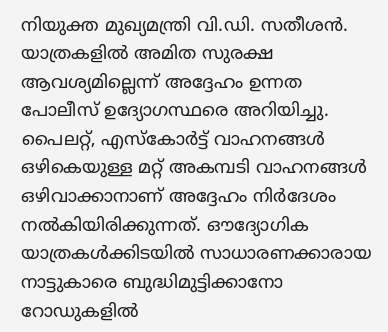നിയുക്ത മുഖ്യമന്ത്രി വി.ഡി. സതീശൻ. യാത്രകളിൽ അമിത സുരക്ഷ ആവശ്യമില്ലെന്ന് അദ്ദേഹം ഉന്നത പോലീസ് ഉദ്യോഗസ്ഥരെ അറിയിച്ചു. പൈലറ്റ്, എസ്കോർട്ട് വാഹനങ്ങൾ ഒഴികെയുള്ള മറ്റ് അകമ്പടി വാഹനങ്ങൾ ഒഴിവാക്കാനാണ് അദ്ദേഹം നിർദേശം നൽകിയിരിക്കുന്നത്. ഔദ്യോഗിക യാത്രകൾക്കിടയിൽ സാധാരണക്കാരായ നാട്ടുകാരെ ബുദ്ധിമുട്ടിക്കാനോ റോഡുകളിൽ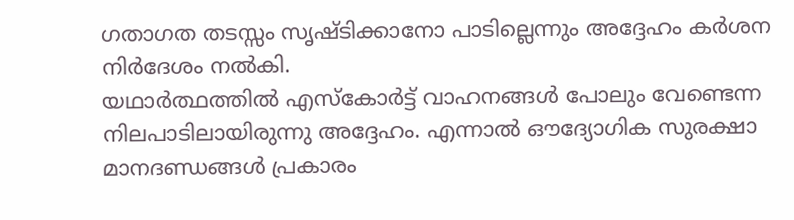ഗതാഗത തടസ്സം സൃഷ്ടിക്കാനോ പാടില്ലെന്നും അദ്ദേഹം കർശന നിർദേശം നൽകി.
യഥാർത്ഥത്തിൽ എസ്കോർട്ട് വാഹനങ്ങൾ പോലും വേണ്ടെന്ന നിലപാടിലായിരുന്നു അദ്ദേഹം. എന്നാൽ ഔദ്യോഗിക സുരക്ഷാ മാനദണ്ഡങ്ങൾ പ്രകാരം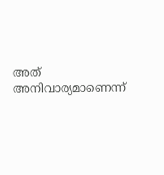അത് അനിവാര്യമാണെന്ന്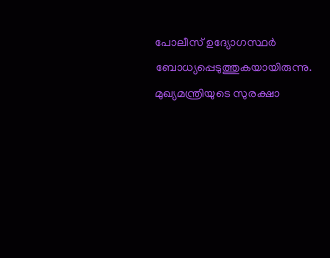പോലീസ് ഉദ്യോഗസ്ഥർ ബോധ്യപ്പെടുത്തുകയായിരുന്നു. മുഖ്യമന്ത്രിയുടെ സുരക്ഷാ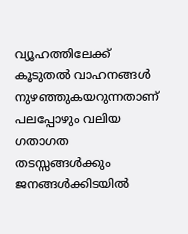വ്യൂഹത്തിലേക്ക് കൂടുതൽ വാഹനങ്ങൾ നുഴഞ്ഞുകയറുന്നതാണ് പലപ്പോഴും വലിയ ഗതാഗത തടസ്സങ്ങൾക്കും ജനങ്ങൾക്കിടയിൽ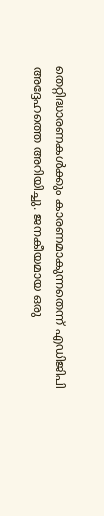തെറ്റിദ്ധാരണകൾക്കും കാരണമാകുന്നതെന്ന് എഡിജിപി അദ്ദേഹത്തെ അറിയിച്ചു. ജനകീയമായ ഒരു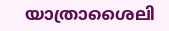യാത്രാശൈലി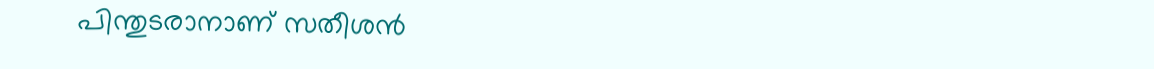പിന്തുടരാനാണ് സതീശൻ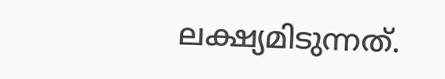ലക്ഷ്യമിടുന്നത്.